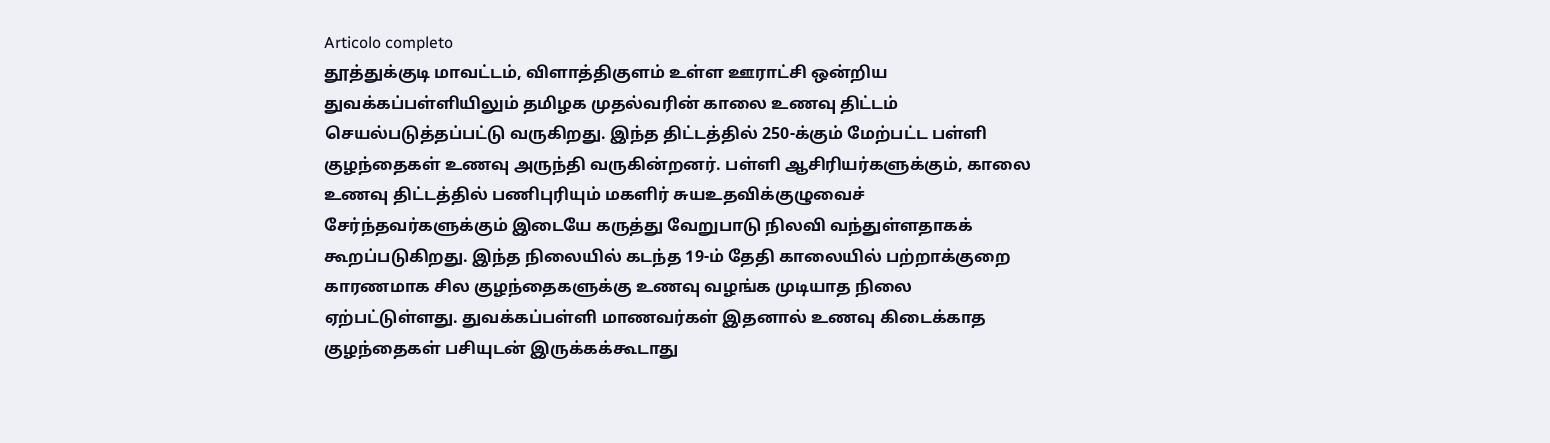Articolo completo
தூத்துக்குடி மாவட்டம், விளாத்திகுளம் உள்ள ஊராட்சி ஒன்றிய துவக்கப்பள்ளியிலும் தமிழக முதல்வரின் காலை உணவு திட்டம் செயல்படுத்தப்பட்டு வருகிறது. இந்த திட்டத்தில் 250-க்கும் மேற்பட்ட பள்ளி குழந்தைகள் உணவு அருந்தி வருகின்றனர். பள்ளி ஆசிரியர்களுக்கும், காலை உணவு திட்டத்தில் பணிபுரியும் மகளிர் சுயஉதவிக்குழுவைச் சேர்ந்தவர்களுக்கும் இடையே கருத்து வேறுபாடு நிலவி வந்துள்ளதாகக் கூறப்படுகிறது. இந்த நிலையில் கடந்த 19-ம் தேதி காலையில் பற்றாக்குறை காரணமாக சில குழந்தைகளுக்கு உணவு வழங்க முடியாத நிலை ஏற்பட்டுள்ளது. துவக்கப்பள்ளி மாணவர்கள் இதனால் உணவு கிடைக்காத குழந்தைகள் பசியுடன் இருக்கக்கூடாது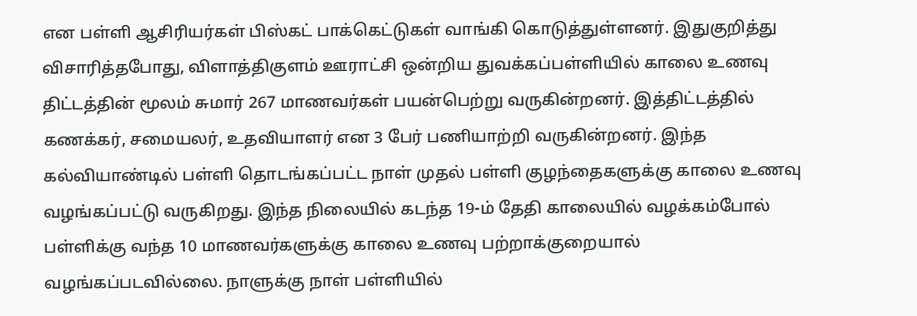என பள்ளி ஆசிரியர்கள் பிஸ்கட் பாக்கெட்டுகள் வாங்கி கொடுத்துள்ளனர். இதுகுறித்து விசாரித்தபோது, விளாத்திகுளம் ஊராட்சி ஒன்றிய துவக்கப்பள்ளியில் காலை உணவு திட்டத்தின் மூலம் சுமார் 267 மாணவர்கள் பயன்பெற்று வருகின்றனர். இத்திட்டத்தில் கணக்கர், சமையலர், உதவியாளர் என 3 பேர் பணியாற்றி வருகின்றனர். இந்த கல்வியாண்டில் பள்ளி தொடங்கப்பட்ட நாள் முதல் பள்ளி குழந்தைகளுக்கு காலை உணவு வழங்கப்பட்டு வருகிறது. இந்த நிலையில் கடந்த 19-ம் தேதி காலையில் வழக்கம்போல் பள்ளிக்கு வந்த 10 மாணவர்களுக்கு காலை உணவு பற்றாக்குறையால் வழங்கப்படவில்லை. நாளுக்கு நாள் பள்ளியில்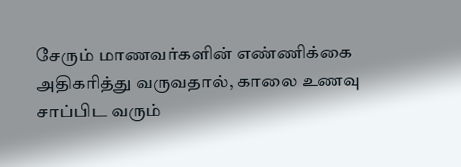சேரும் மாணவர்களின் எண்ணிக்கை அதிகரித்து வருவதால், காலை உணவு சாப்பிட வரும்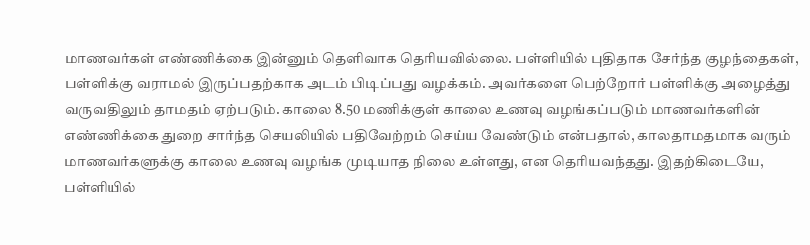மாணவர்கள் எண்ணிக்கை இன்னும் தெளிவாக தெரியவில்லை. பள்ளியில் புதிதாக சேர்ந்த குழந்தைகள், பள்ளிக்கு வராமல் இருப்பதற்காக அடம் பிடிப்பது வழக்கம். அவர்களை பெற்றோர் பள்ளிக்கு அழைத்து வருவதிலும் தாமதம் ஏற்படும். காலை 8.50 மணிக்குள் காலை உணவு வழங்கப்படும் மாணவர்களின் எண்ணிக்கை துறை சார்ந்த செயலியில் பதிவேற்றம் செய்ய வேண்டும் என்பதால், காலதாமதமாக வரும் மாணவர்களுக்கு காலை உணவு வழங்க முடியாத நிலை உள்ளது, என தெரியவந்தது. இதற்கிடையே, பள்ளியில்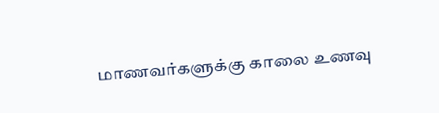மாணவர்களுக்கு காலை உணவு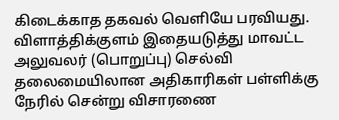கிடைக்காத தகவல் வெளியே பரவியது. விளாத்திக்குளம் இதையடுத்து மாவட்ட அலுவலர் (பொறுப்பு) செல்வி தலைமையிலான அதிகாரிகள் பள்ளிக்கு நேரில் சென்று விசாரணை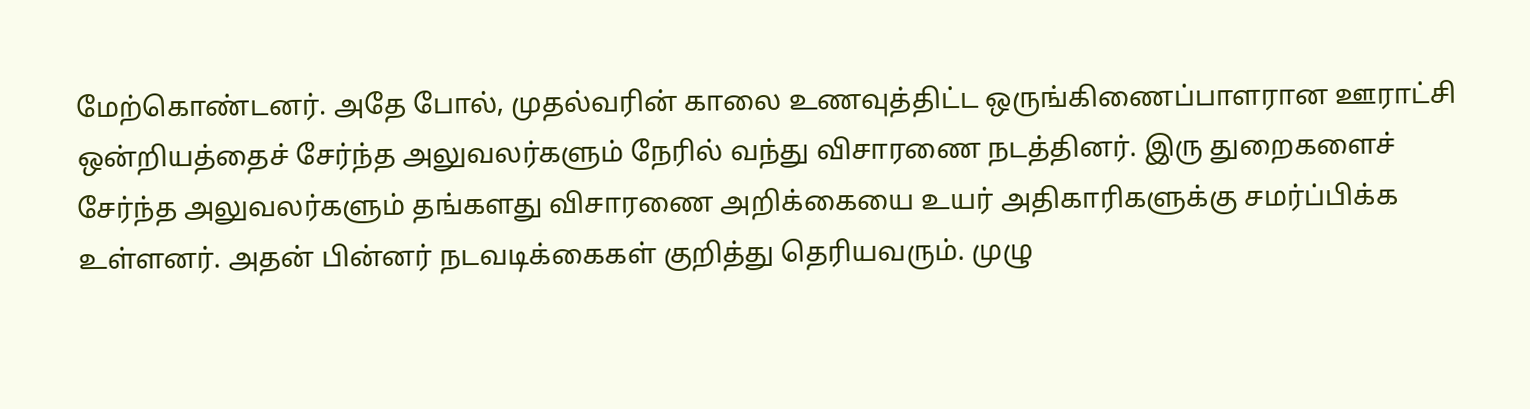மேற்கொண்டனர். அதே போல், முதல்வரின் காலை உணவுத்திட்ட ஒருங்கிணைப்பாளரான ஊராட்சி ஒன்றியத்தைச் சேர்ந்த அலுவலர்களும் நேரில் வந்து விசாரணை நடத்தினர். இரு துறைகளைச் சேர்ந்த அலுவலர்களும் தங்களது விசாரணை அறிக்கையை உயர் அதிகாரிகளுக்கு சமர்ப்பிக்க உள்ளனர். அதன் பின்னர் நடவடிக்கைகள் குறித்து தெரியவரும். முழு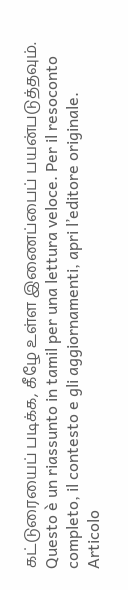கட்டுரையைப் படிக்க, கீழே உள்ள இணைப்பைப் பயன்படுத்தவும்.
Questo è un riassunto in tamil per una lettura veloce. Per il resoconto completo, il contesto e gli aggiornamenti, apri l’editore originale.
Articolo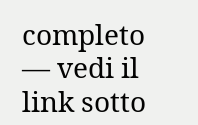completo — vedi il link sotto